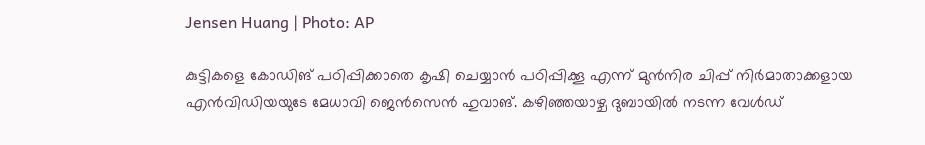Jensen Huang | Photo: AP

കുട്ടികളെ കോഡിങ് പഠിപ്പിക്കാതെ കൃഷി ചെയ്യാന്‍ പഠിപ്പിക്കൂ എന്ന് മുന്‍നിര ചിപ്പ് നിര്‍മാതാക്കളായ എന്‍വിഡിയയുടേ മേധാവി ജെന്‍സെന്‍ ഹുവാങ്. കഴിഞ്ഞയാഴ്ച ദുബായില്‍ നടന്ന വേള്‍ഡ്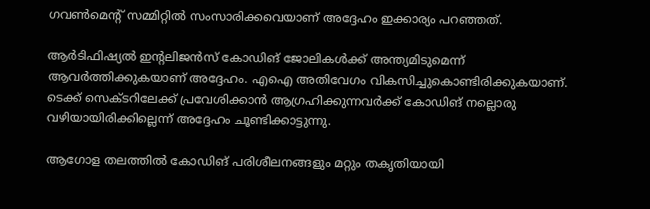ഗവണ്‍മെന്റ് സമ്മിറ്റില്‍ സംസാരിക്കവെയാണ് അദ്ദേഹം ഇക്കാര്യം പറഞ്ഞത്.

ആര്‍ടിഫിഷ്യല്‍ ഇന്റലിജന്‍സ് കോഡിങ് ജോലികള്‍ക്ക് അന്ത്യമിടുമെന്ന് ആവര്‍ത്തിക്കുകയാണ് അദ്ദേഹം. എഐ അതിവേഗം വികസിച്ചുകൊണ്ടിരിക്കുകയാണ്. ടെക്ക് സെക്ടറിലേക്ക് പ്രവേശിക്കാന്‍ ആഗ്രഹിക്കുന്നവര്‍ക്ക് കോഡിങ് നല്ലൊരു വഴിയായിരിക്കില്ലെന്ന് അദ്ദേഹം ചൂണ്ടിക്കാട്ടുന്നു.

ആഗോള തലത്തില്‍ കോഡിങ് പരിശീലനങ്ങളും മറ്റും തകൃതിയായി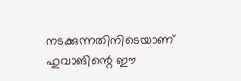നടക്കുന്നതിനിടെയാണ് ഹുവാങിന്റെ ഈ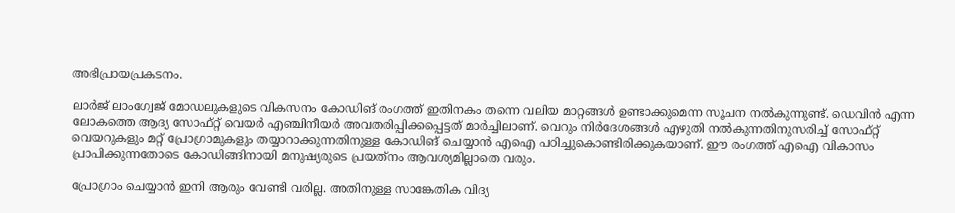അഭിപ്രായപ്രകടനം.

ലാര്‍ജ് ലാംഗ്വേജ് മോഡലുകളുടെ വികസനം കോഡിങ് രംഗത്ത് ഇതിനകം തന്നെ വലിയ മാറ്റങ്ങള്‍ ഉണ്ടാക്കുമെന്ന സൂചന നല്‍കുന്നുണ്ട്. ഡെവിന്‍ എന്ന ലോകത്തെ ആദ്യ സോഫ്റ്റ് വെയര്‍ എഞ്ചിനീയര്‍ അവതരിപ്പിക്കപ്പെട്ടത് മാര്‍ച്ചിലാണ്. വെറും നിര്‍ദേശങ്ങള്‍ എഴുതി നല്‍കുന്നതിനുസരിച്ച് സോഫ്റ്റ് വെയറുകളും മറ്റ് പ്രോഗ്രാമുകളും തയ്യാറാക്കുന്നതിനുള്ള കോഡിങ് ചെയ്യാന്‍ എഐ പഠിച്ചുകൊണ്ടിരിക്കുകയാണ്. ഈ രംഗത്ത് എഐ വികാസം പ്രാപിക്കുന്നതോടെ കോഡിങ്ങിനായി മനുഷ്യരുടെ പ്രയത്‌നം ആവശ്യമില്ലാതെ വരും.

പ്രോഗ്രാം ചെയ്യാന്‍ ഇനി ആരും വേണ്ടി വരില്ല. അതിനുള്ള സാങ്കേതിക വിദ്യ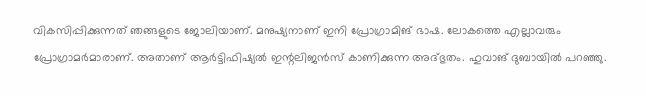വികസിപ്പിക്കുന്നത് ഞങ്ങളുടെ ജോലിയാണ്. മനുഷ്യനാണ് ഇനി പ്രോഗ്രാമിങ് ഭാഷ. ലോകത്തെ എല്ലാവരും പ്രോഗ്രാമര്‍മാരാണ്. അതാണ് ആര്‍ട്ടിഫിഷ്യല്‍ ഇന്റലിജന്‍സ് കാണിക്കുന്ന അദ്ഭുതം. ഹുവാങ് ദുബായില്‍ പറഞ്ഞു.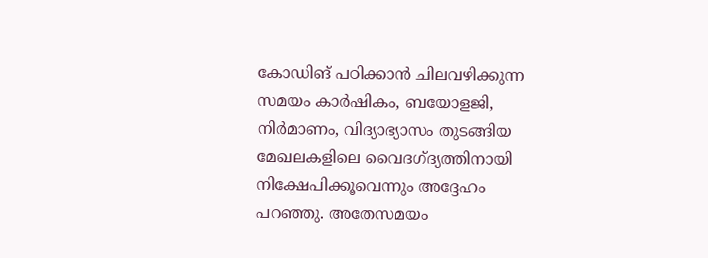കോഡിങ് പഠിക്കാന്‍ ചിലവഴിക്കുന്ന സമയം കാര്‍ഷികം, ബയോളജി, നിര്‍മാണം, വിദ്യാഭ്യാസം തുടങ്ങിയ മേഖലകളിലെ വൈദഗ്ദ്യത്തിനായി നിക്ഷേപിക്കൂവെന്നും അദ്ദേഹം പറഞ്ഞു. അതേസമയം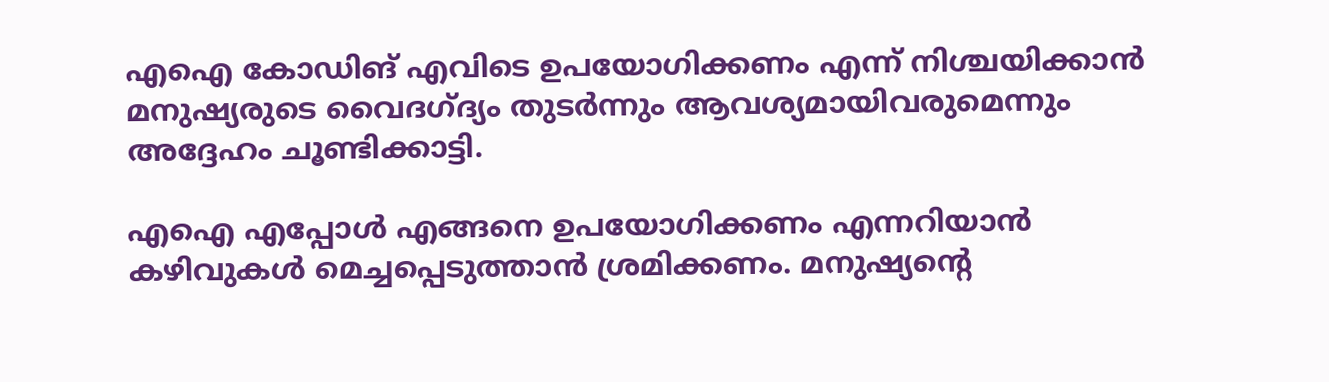എഐ കോഡിങ് എവിടെ ഉപയോഗിക്കണം എന്ന് നിശ്ചയിക്കാന്‍ മനുഷ്യരുടെ വൈദഗ്ദ്യം തുടര്‍ന്നും ആവശ്യമായിവരുമെന്നും അദ്ദേഹം ചൂണ്ടിക്കാട്ടി.

എഐ എപ്പോള്‍ എങ്ങനെ ഉപയോഗിക്കണം എന്നറിയാന്‍ കഴിവുകള്‍ മെച്ചപ്പെടുത്താന്‍ ശ്രമിക്കണം. മനുഷ്യന്റെ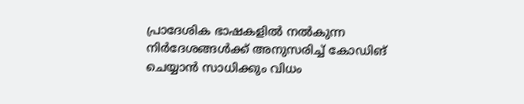പ്രാദേശിക ഭാഷകളില്‍ നല്‍കുന്ന നിര്‍ദേശങ്ങള്‍ക്ക് അനുസരിച്ച് കോഡിങ് ചെയ്യാന്‍ സാധിക്കും വിധം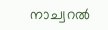നാച്വറല്‍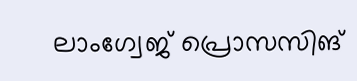ലാംഗ്വേജ് പ്രൊസസിങ്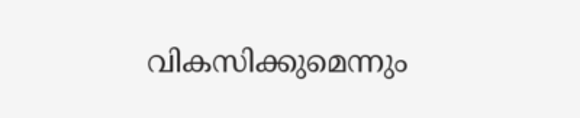വികസിക്കുമെന്നും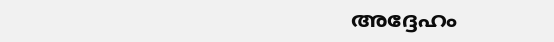അദ്ദേഹം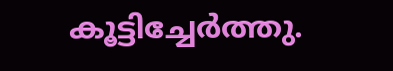കൂട്ടിച്ചേര്‍ത്തു.